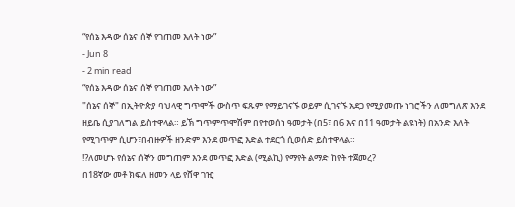“የሰኔ እዳው ሰኔና ሰኞ የገጠመ እለት ነው”
- Jun 8
- 2 min read
“የሰኔ እዳው ሰኔና ሰኞ የገጠመ እለት ነው”
"ሰኔና ሰኞ" በኢትዮጵያ ባህላዊ ግጥሞች ውስጥ ፍጹም የማይገናኙ ወይም ሲገናኙ አደጋ የሚያመጡ ነገሮችን ለመግለጽ እንደ ዘይቤ ሲያገለግል ይስተዋላል። ይኽ ግጥምጥሞሽም በየተወሰነ ዓመታት (በ5፣ በ6 እና በ11 ዓመታት ልዩነት) በአንድ እለት የሚገጥም ሲሆን፣በብዙዎች ዘንድም እንደ መጥፎ እድል ተደርጎ ሲወሰድ ይስተዋላል።
⁉ለመሆኑ የሰኔና ሰኞን መግጠም እንደ መጥፎ እድል (ሚልኪ) የማየት ልማድ ከየት ተጀመረ?
በ18ኛው መቶ ክፍለ ዘመን ላይ የሸዋ ገዢ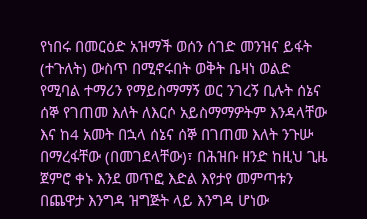የነበሩ በመርዕድ አዝማች ወሰን ሰገድ መንዝና ይፋት (ተጉለት) ውስጥ በሚኖሩበት ወቅት ቤዛነ ወልድ የሚባል ተማሪን የማይስማማኝ ወር ንገረኝ ቢሉት ሰኔና ሰኞ የገጠመ እለት ለእርሶ አይስማማዎትም እንዳላቸው እና ከ4 አመት በኋላ ሰኔና ሰኞ በገጠመ እለት ንጉሡ በማረፋቸው (በመገደላቸው)፣ በሕዝቡ ዘንድ ከዚህ ጊዜ ጀምሮ ቀኑ እንደ መጥፎ እድል እየታየ መምጣቱን በጨዋታ እንግዳ ዝግጅት ላይ እንግዳ ሆነው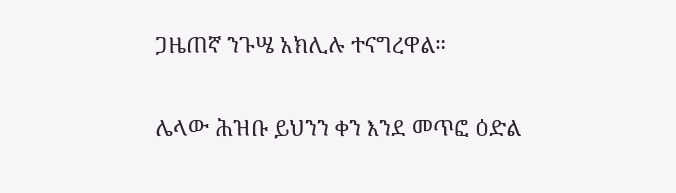ጋዜጠኛ ንጉሤ አክሊሉ ተናግረዋል።

ሌላው ሕዝቡ ይህንን ቀን እንደ መጥፎ ዕድል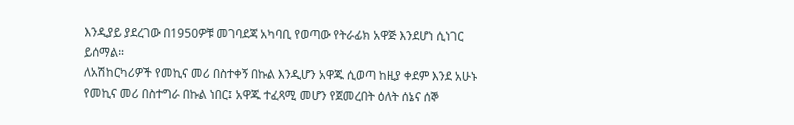እንዲያይ ያደረገው በ1950ዎቹ መገባደጃ አካባቢ የወጣው የትራፊክ አዋጅ እንደሆነ ሲነገር ይሰማል።
ለአሽከርካሪዎች የመኪና መሪ በስተቀኝ በኩል እንዲሆን አዋጁ ሲወጣ ከዚያ ቀደም እንደ አሁኑ የመኪና መሪ በስተግራ በኩል ነበር፤ አዋጁ ተፈጻሚ መሆን የጀመረበት ዕለት ሰኔና ሰኞ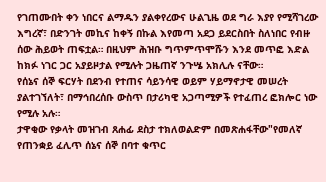የገጠሙበት ቀን ነበርና ልማዱን ያልቀየረውና ሁልጊዜ ወደ ግራ እያየ የሚሻገረው እግረኛ፣ በድንገት መኪና ከቀኝ በኩል እየመጣ አደጋ ይደርስበት ስለነበር የብዙ ሰው ሕይወት ጠፍቷል። በዚህም ሕዝቡ ግጥምጥሞሹን እንደ መጥፎ እድል ከክፉ ነገር ጋር አያይዞታል የሚሉት ጋዜጠኛ ንጉሤ አክሊሉ ናቸው።
የሰኔና ሰኞ ፍርሃት በደንብ የተጠና ሳይንሳዊ ወይም ሃይማኖታዊ መሠረት ያልተገኘለት፣ በማኅበረሰቡ ውስጥ በታሪካዊ አጋጣሚዎች የተፈጠረ ፎክሎር ነው የሚሉ አሉ።
ታዋቂው የቃላት መዝገብ ጸሐፊ ደስታ ተክለወልድም በመጽሐፋቸው"የመለኛ የጠንቋይ ፈሊጥ ሰኔና ሰኞ በባተ ቁጥር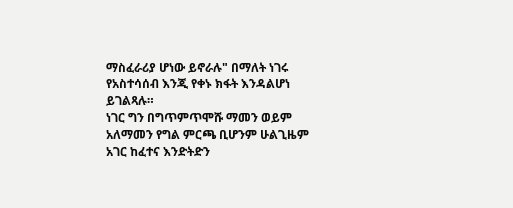ማስፈራሪያ ሆነው ይኖራሉ" በማለት ነገሩ የአስተሳሰብ እንጂ የቀኑ ክፋት እንዳልሆነ ይገልጻሉ።
ነገር ግን በግጥምጥሞሹ ማመን ወይም አለማመን የግል ምርጫ ቢሆንም ሁልጊዜም አገር ከፈተና እንድትድን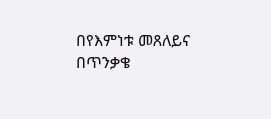በየእምነቱ መጸለይና በጥንቃቄ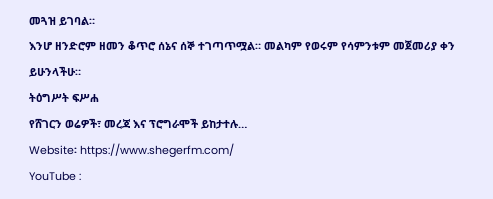መጓዝ ይገባል።
እንሆ ዘንድሮም ዘመን ቆጥሮ ሰኔና ሰኞ ተገጣጥሟል። መልካም የወሩም የሳምንቱም መጀመሪያ ቀን ይሁንላችሁ።
ትዕግሥት ፍሥሐ
የሸገርን ወሬዎች፣ መረጃ እና ፕሮግራሞች ይከታተሉ…
Website፡ https://www.shegerfm.com/
YouTube :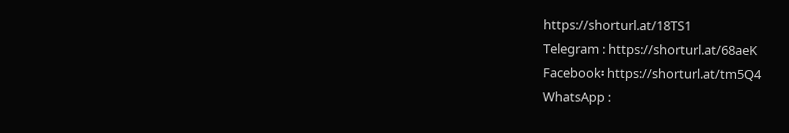https://shorturl.at/18TS1
Telegram : https://shorturl.at/68aeK
Facebook፡ https://shorturl.at/tm5Q4
WhatsApp :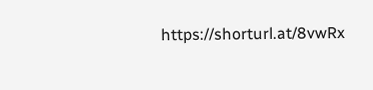https://shorturl.at/8vwRx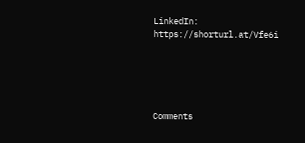LinkedIn: https://shorturl.at/Vfe6i





Comments